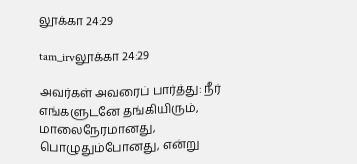லூக்கா 24:29

tam_irvலூக்கா 24:29

அவர்கள் அவரைப் பார்த்து: நீர் எங்களுடனே தங்கியிரும், மாலைநேரமானது, பொழுதும்போனது, என்று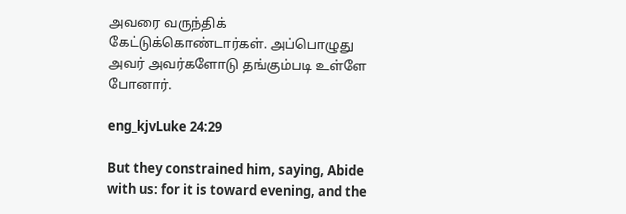அவரை வருந்திக் கேட்டுக்கொண்டார்கள். அப்பொழுது அவர் அவர்களோடு தங்கும்படி உள்ளே போனார்.

eng_kjvLuke 24:29

But they constrained him, saying, Abide with us: for it is toward evening, and the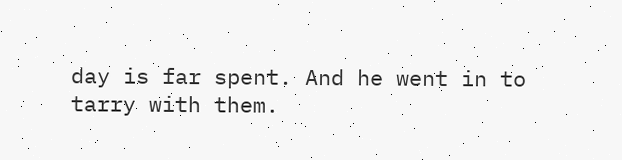day is far spent. And he went in to tarry with them.